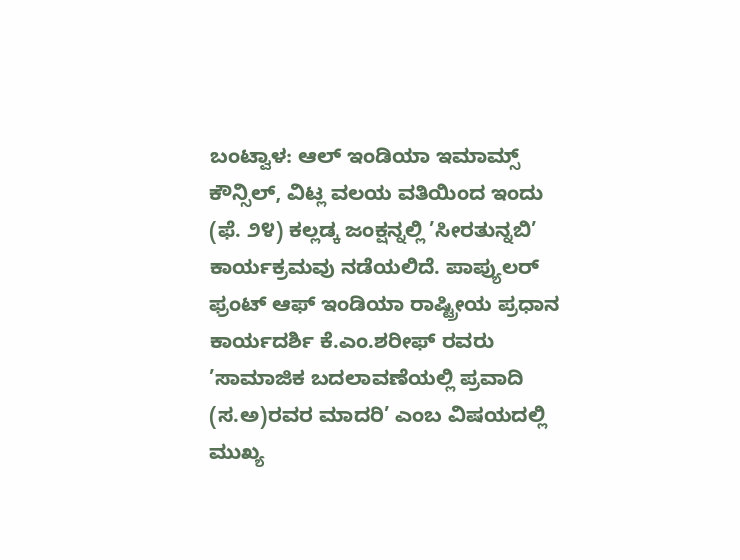ಬಂಟ್ವಾಳ: ಆಲ್ ಇಂಡಿಯಾ ಇಮಾಮ್ಸ್ ಕೌನ್ಸಿಲ್, ವಿಟ್ಲ ವಲಯ ವತಿಯಿಂದ ಇಂದು (ಫೆ. ೨೪) ಕಲ್ಲಡ್ಕ ಜಂಕ್ಷನ್ನಲ್ಲಿ ’ಸೀರತುನ್ನಬಿ’ ಕಾರ್ಯಕ್ರಮವು ನಡೆಯಲಿದೆ. ಪಾಪ್ಯುಲರ್ ಫ್ರಂಟ್ ಆಫ್ ಇಂಡಿಯಾ ರಾಷ್ಟ್ರೀಯ ಪ್ರಧಾನ ಕಾರ್ಯದರ್ಶಿ ಕೆ.ಎಂ.ಶರೀಫ್ ರವರು ’ಸಾಮಾಜಿಕ ಬದಲಾವಣೆಯಲ್ಲಿ ಪ್ರವಾದಿ (ಸ.ಅ)ರವರ ಮಾದರಿ’ ಎಂಬ ವಿಷಯದಲ್ಲಿ ಮುಖ್ಯ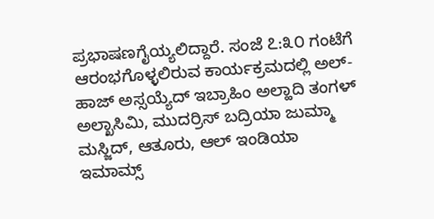ಪ್ರಭಾಷಣಗೈಯ್ಯಲಿದ್ದಾರೆ. ಸಂಜೆ ೭:೩೦ ಗಂಟೆಗೆ ಆರಂಭಗೊಳ್ಳಲಿರುವ ಕಾರ್ಯಕ್ರಮದಲ್ಲಿ ಅಲ್-ಹಾಜ್ ಅಸ್ಸಯ್ಯೆದ್ ಇಬ್ರಾಹಿಂ ಅಲ್ಹಾದಿ ತಂಗಳ್ ಅಲ್ಖಾಸಿಮಿ, ಮುದರ್ರಿಸ್ ಬದ್ರಿಯಾ ಜುಮ್ಮಾ ಮಸ್ಜಿದ್, ಆತೂರು, ಆಲ್ ಇಂಡಿಯಾ ಇಮಾಮ್ಸ್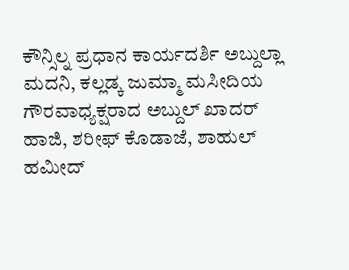ಕೌನ್ಸಿಲ್ನ ಪ್ರಧಾನ ಕಾರ್ಯದರ್ಶಿ ಅಬ್ದುಲ್ಲಾ ಮದನಿ, ಕಲ್ಲಡ್ಕ ಜುಮ್ಮಾ ಮಸೀದಿಯ ಗೌರವಾಧ್ಯಕ್ಷರಾದ ಅಬ್ದುಲ್ ಖಾದರ್ ಹಾಜಿ, ಶರೀಫ್ ಕೊಡಾಜೆ, ಶಾಹುಲ್ ಹಮೀದ್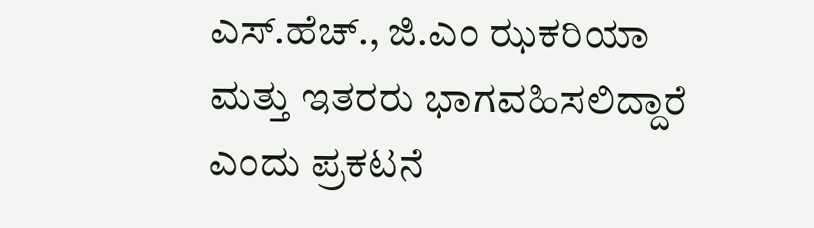ಎಸ್.ಹೆಚ್., ಜಿ.ಎಂ ಝಕರಿಯಾ ಮತ್ತು ಇತರರು ಭಾಗವಹಿಸಲಿದ್ದಾರೆ ಎಂದು ಪ್ರಕಟನೆ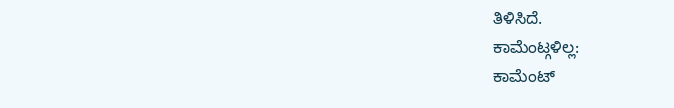ತಿಳಿಸಿದೆ.
ಕಾಮೆಂಟ್ಗಳಿಲ್ಲ:
ಕಾಮೆಂಟ್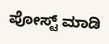ಪೋಸ್ಟ್ ಮಾಡಿ